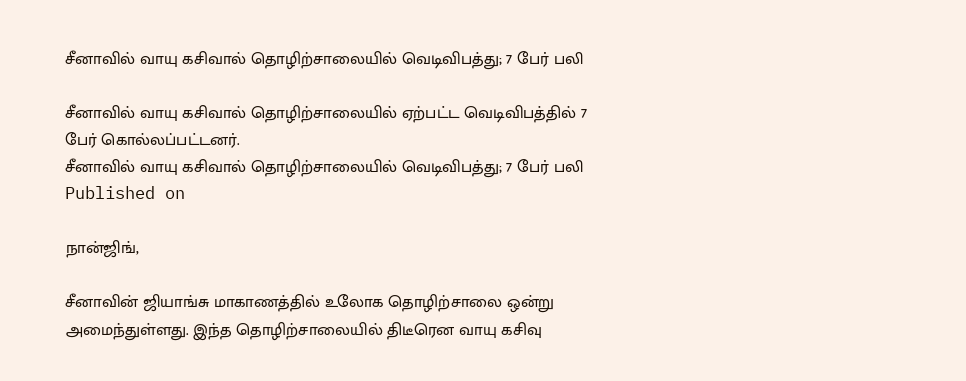சீனாவில் வாயு கசிவால் தொழிற்சாலையில் வெடிவிபத்து; 7 பேர் பலி

சீனாவில் வாயு கசிவால் தொழிற்சாலையில் ஏற்பட்ட வெடிவிபத்தில் 7 பேர் கொல்லப்பட்டனர்.
சீனாவில் வாயு கசிவால் தொழிற்சாலையில் வெடிவிபத்து; 7 பேர் பலி
Published on

நான்ஜிங்,

சீனாவின் ஜியாங்சு மாகாணத்தில் உலோக தொழிற்சாலை ஒன்று அமைந்துள்ளது. இந்த தொழிற்சாலையில் திடீரென வாயு கசிவு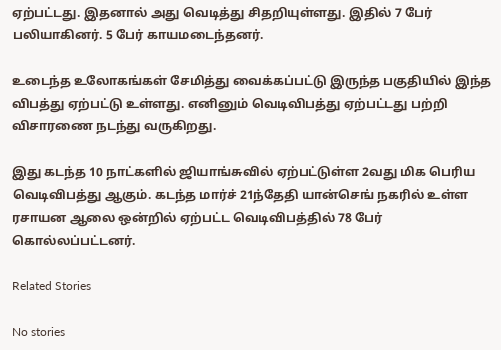ஏற்பட்டது. இதனால் அது வெடித்து சிதறியுள்ளது. இதில் 7 பேர் பலியாகினர். 5 பேர் காயமடைந்தனர்.

உடைந்த உலோகங்கள் சேமித்து வைக்கப்பட்டு இருந்த பகுதியில் இந்த விபத்து ஏற்பட்டு உள்ளது. எனினும் வெடிவிபத்து ஏற்பட்டது பற்றி விசாரணை நடந்து வருகிறது.

இது கடந்த 10 நாட்களில் ஜியாங்சுவில் ஏற்பட்டுள்ள 2வது மிக பெரிய வெடிவிபத்து ஆகும். கடந்த மார்ச் 21ந்தேதி யான்செங் நகரில் உள்ள ரசாயன ஆலை ஒன்றில் ஏற்பட்ட வெடிவிபத்தில் 78 பேர் கொல்லப்பட்டனர்.

Related Stories

No stories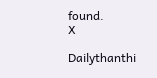found.
X

Dailythanthi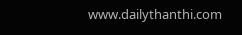www.dailythanthi.com